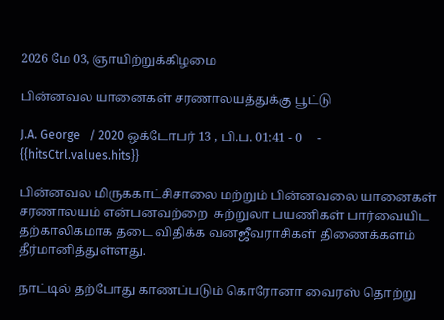2026 மே 03, ஞாயிற்றுக்கிழமை

பின்னவல யானைகள் சரணாலயத்துக்கு பூட்டு

J.A. George   / 2020 ஒக்டோபர் 13 , பி.ப. 01:41 - 0     - {{hitsCtrl.values.hits}}

பின்னவல மிருககாட்சிசாலை மற்றும் பின்னவலை யானைகள் சரணாலயம் என்பனவற்றை  சுற்றுலா பயணிகள் பார்வையிட தற்காலிகமாக தடை விதிக்க வனஜீவராசிகள் திணைக்களம் தீர்மானித்துள்ளது.

நாட்டில் தற்போது காணப்படும் கொரோனா வைரஸ் தொற்று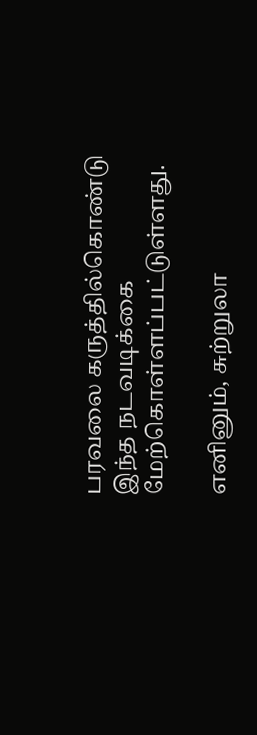பரவலை கருத்தில்கொண்டு இந்த நடவடிக்கை மேற்கொள்ளப்பட்டுள்ளது.

எனினும், சுற்றுலா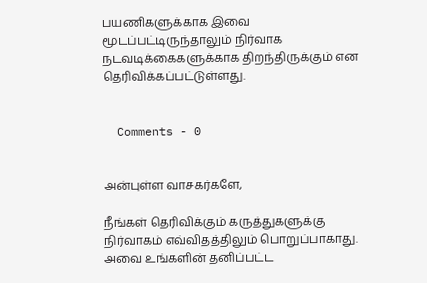பயணிகளுக்காக இவை மூடப்பட்டிருந்தாலும் நிர்வாக நடவடிக்கைகளுக்காக திறந்திருக்கும் என தெரிவிக்கப்பட்டுள்ளது.


  Comments - 0


அன்புள்ள வாசகர்களே,

நீங்கள் தெரிவிக்கும் கருத்துகளுக்கு நிர்வாகம் எவ்விதத்திலும் பொறுப்பாகாது. அவை உங்களின் தனிப்பட்ட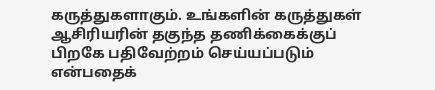கருத்துகளாகும். உங்களின் கருத்துகள் ஆசிரியரின் தகுந்த தணிக்கைக்குப் பிறகே பதிவேற்றம் செய்யப்படும் என்பதைக்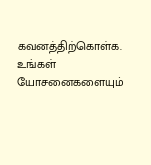கவனத்திற்கொள்க. உங்கள் யோசனைகளையும்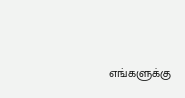எங்களுக்கு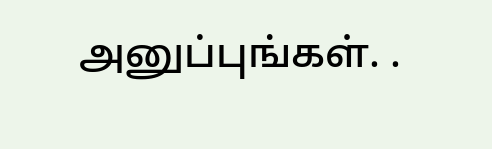அனுப்புங்கள். .